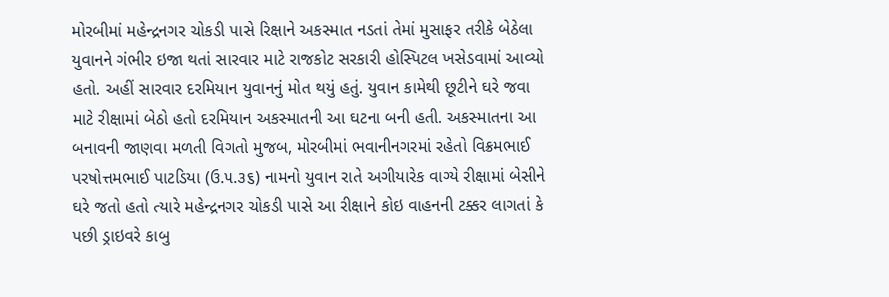મોરબીમાં મહેન્દ્રનગર ચોકડી પાસે રિક્ષાને અકસ્માત નડતાં તેમાં મુસાફર તરીકે બેઠેલા યુવાનને ગંભીર ઇજા થતાં સારવાર માટે રાજકોટ સરકારી હોસ્પિટલ ખસેડવામાં આવ્યો હતો. અહીં સારવાર દરમિયાન યુવાનનું મોત થયું હતું. યુવાન કામેથી છૂટીને ઘરે જવા માટે રીક્ષામાં બેઠો હતો દરમિયાન અકસ્માતની આ ઘટના બની હતી. અકસ્માતના આ બનાવની જાણવા મળતી વિગતો મુજબ, મોરબીમાં ભવાનીનગરમાં રહેતો વિક્રમભાઈ પરષોત્તમભાઈ પાટડિયા (ઉ.૫.૩૬) નામનો યુવાન રાતે અગીયારેક વાગ્યે રીક્ષામાં બેસીને ઘરે જતો હતો ત્યારે મહેન્દ્રનગર ચોકડી પાસે આ રીક્ષાને કોઇ વાહનની ટક્કર લાગતાં કે પછી ડ્રાઇવરે કાબુ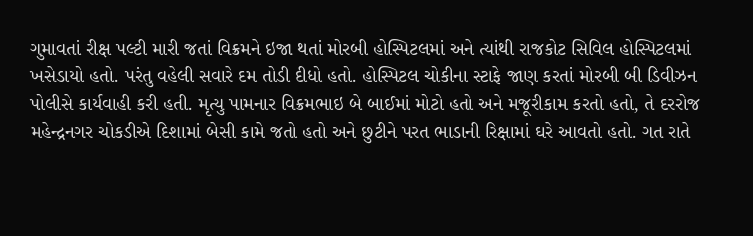ગુમાવતાં રીક્ષ પલ્ટી મારી જતાં વિક્રમને ઇજા થતાં મોરબી હોસ્પિટલમાં અને ત્યાંથી રાજકોટ સિવિલ હોસ્પિટલમાં ખસેડાયો હતો. પરંતુ વહેલી સવારે દમ તોડી દીધો હતો. હોસ્પિટલ ચોકીના સ્ટાફે જાણ કરતાં મોરબી બી ડિવીઝન પોલીસે કાર્યવાહી કરી હતી. મૃત્યુ પામનાર વિક્રમભાઇ બે બાઈમાં મોટો હતો અને મજૂરીકામ કરતો હતો, તે દરરોજ મહેન્દ્રનગર ચોકડીએ દિશામાં બેસી કામે જતો હતો અને છુટીને પરત ભાડાની રિક્ષામાં ઘરે આવતો હતો. ગત રાતે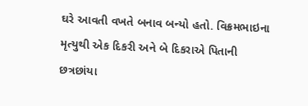ઘરે આવતી વખતે બનાવ બન્યો હતો. વિક્રમભાઇના મૃત્યુથી એક દિકરી અને બે દિકરાએ પિતાની છત્રછાંયા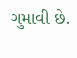ગુમાવી છે.